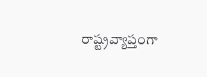రాష్ట్రవ్యాప్తంగా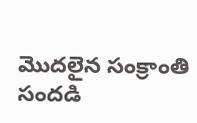మొదలైన సంక్రాంతి సందడి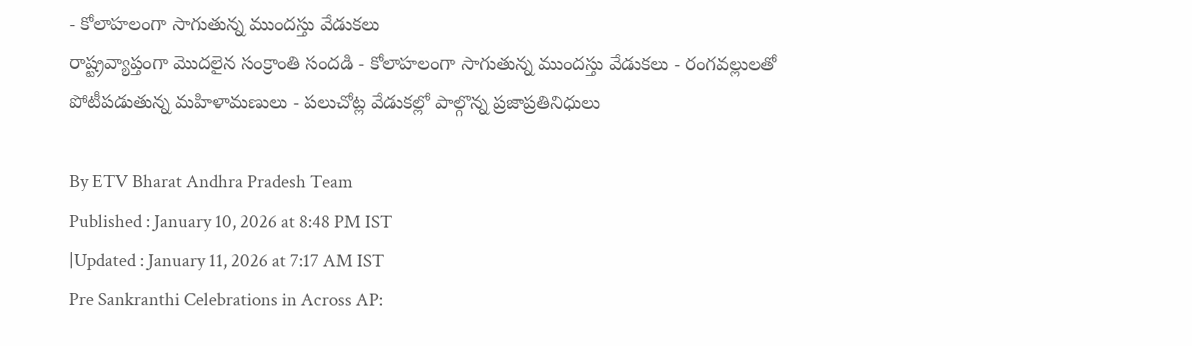- కోలాహలంగా సాగుతున్న ముందస్తు వేడుకలు
రాష్ట్రవ్యాప్తంగా మొదలైన సంక్రాంతి సందడి - కోలాహలంగా సాగుతున్న ముందస్తు వేడుకలు - రంగవల్లులతో పోటీపడుతున్న మహిళామణులు - పలుచోట్ల వేడుకల్లో పాల్గొన్న ప్రజాప్రతినిధులు

By ETV Bharat Andhra Pradesh Team
Published : January 10, 2026 at 8:48 PM IST
|Updated : January 11, 2026 at 7:17 AM IST
Pre Sankranthi Celebrations in Across AP: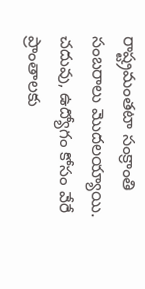రాష్ట్రమంతటా సంక్రాంతి సంబరాలు మొదలయ్యాయి. చదువు, ఉద్యోగం కోసం వేరే ప్రాంతాలకు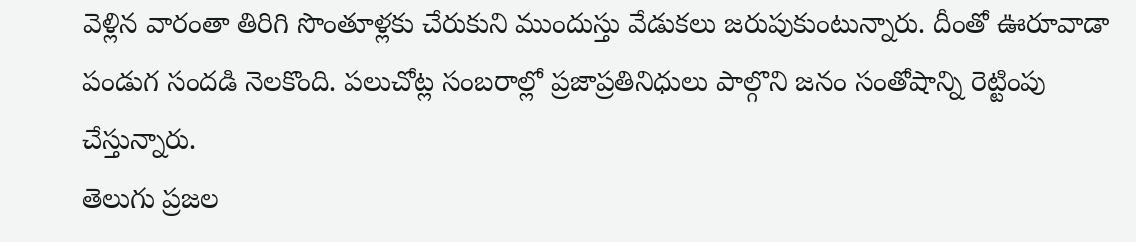వెళ్లిన వారంతా తిరిగి సొంతూళ్లకు చేరుకుని ముందుస్తు వేడుకలు జరుపుకుంటున్నారు. దీంతో ఊరూవాడా పండుగ సందడి నెలకొంది. పలుచోట్ల సంబరాల్లో ప్రజాప్రతినిధులు పాల్గొని జనం సంతోషాన్ని రెట్టింపు చేస్తున్నారు.
తెలుగు ప్రజల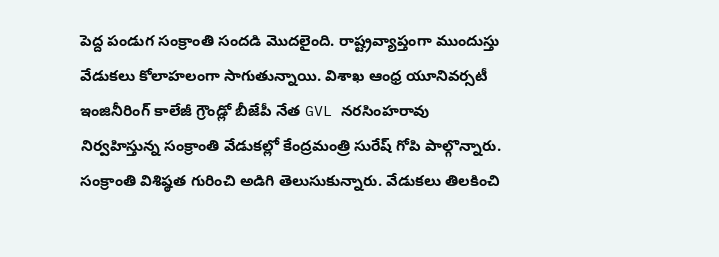పెద్ద పండుగ సంక్రాంతి సందడి మొదలైంది. రాష్ట్రవ్యాప్తంగా ముందుస్తు వేడుకలు కోలాహలంగా సాగుతున్నాయి. విశాఖ ఆంధ్ర యూనివర్సటీ ఇంజినీరింగ్ కాలేజీ గ్రౌండ్లో బీజేపీ నేత GVL నరసింహరావు నిర్వహిస్తున్న సంక్రాంతి వేడుకల్లో కేంద్రమంత్రి సురేష్ గోపి పాల్గొన్నారు. సంక్రాంతి విశిష్ఠత గురించి అడిగి తెలుసుకున్నారు. వేడుకలు తిలకించి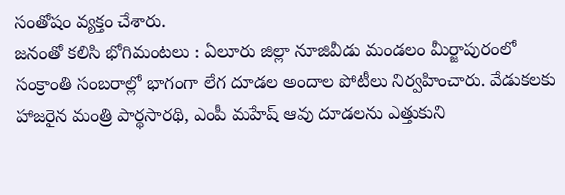సంతోషం వ్యక్తం చేశారు.
జనంతో కలిసి భోగిమంటలు : ఏలూరు జిల్లా నూజివీడు మండలం మీర్జాపురంలో సంక్రాంతి సంబరాల్లో భాగంగా లేగ దూడల అందాల పోటీలు నిర్వహించారు. వేడుకలకు హాజరైన మంత్రి పార్థసారథి, ఎంపీ మహేష్ ఆవు దూడలను ఎత్తుకుని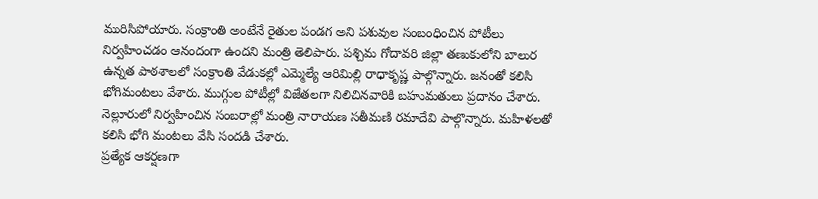మురిసిపోయారు. సంక్రాంతి అంటేనే రైతుల పండగ అని పశువుల సంబంధించిన పోటీలు నిర్వహించడం ఆనందంగా ఉందని మంత్రి తెలిపారు. పశ్చిమ గోదావరి జిల్లా తణుకులోని బాలుర ఉన్నత పాఠశాలలో సంక్రాంతి వేడుకల్లో ఎమ్మెల్యే ఆరిమిల్లి రాధాకృష్ణ పాల్గొన్నారు. జనంతో కలిసి భోగిమంటలు వేశారు. ముగ్గుల పోటీల్లో విజేతలగా నిలిచినవారికి బహుమతులు ప్రదానం చేశారు. నెల్లూరులో నిర్వహించిన సంబరాల్లో మంత్రి నారాయణ సతీమణి రమాదేవి పాల్గొన్నారు. మహిళలతో కలిసి భోగి మంటలు వేసి సందడి చేశారు.
ప్రత్యేక ఆకర్షణగా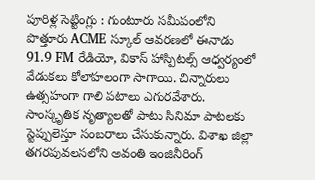పూరిళ్ల సెట్టింగ్లు : గుంటూరు సమీపంలోని పొత్తూరు ACME స్కూల్ ఆవరణలో ఈనాడు 91.9 FM రేడియో, వికాస్ హాస్పిటల్స్ ఆధ్వర్యంలో వేడుకలు కోలాహలంగా సాగాయి. చిన్నారులు ఉత్సహంగా గాలి పటాలు ఎగురవేశారు. సాంస్కృతిక నృత్యాలతో పాటు సినిమా పాటలకు స్టెప్పులెస్తూ సంబరాలు చేసుకున్నారు. విశాఖ జిల్లా తగరపువలసలోని అవంతి ఇంజినీరింగ్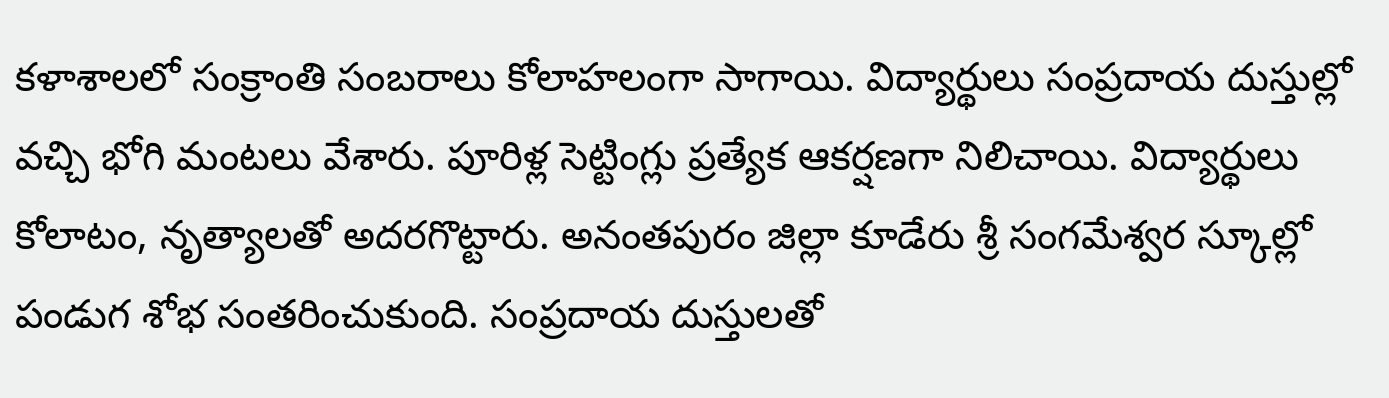కళాశాలలో సంక్రాంతి సంబరాలు కోలాహలంగా సాగాయి. విద్యార్థులు సంప్రదాయ దుస్తుల్లో వచ్చి భోగి మంటలు వేశారు. పూరిళ్ల సెట్టింగ్లు ప్రత్యేక ఆకర్షణగా నిలిచాయి. విద్యార్థులు కోలాటం, నృత్యాలతో అదరగొట్టారు. అనంతపురం జిల్లా కూడేరు శ్రీ సంగమేశ్వర స్కూల్లో పండుగ శోభ సంతరించుకుంది. సంప్రదాయ దుస్తులతో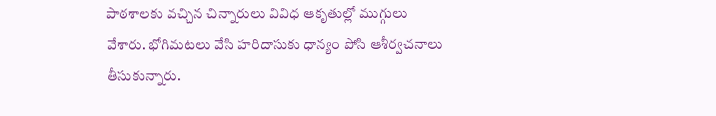పాఠశాలకు వచ్చిన చిన్నారులు వివిధ ఆకృతుల్లో ముగ్గులు వేశారు. భోగిమటలు వేసి హరిదాసుకు ధాన్యం పోసి ఆశీర్వచనాలు తీసుకున్నారు.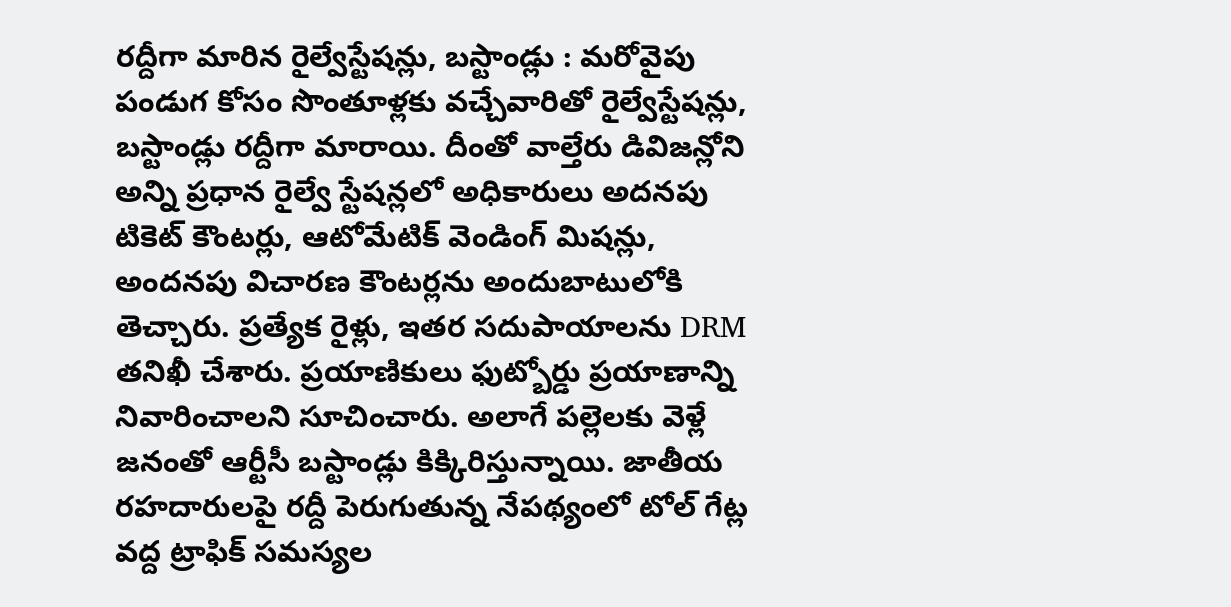రద్దీగా మారిన రైల్వేస్టేషన్లు, బస్టాండ్లు : మరోవైపు పండుగ కోసం సొంతూళ్లకు వచ్చేవారితో రైల్వేస్టేషన్లు, బస్టాండ్లు రద్దీగా మారాయి. దీంతో వాల్తేరు డివిజన్లోని అన్ని ప్రధాన రైల్వే స్టేషన్లలో అధికారులు అదనపు టికెట్ కౌంటర్లు, ఆటోమేటిక్ వెండింగ్ మిషన్లు, అందనపు విచారణ కౌంటర్లను అందుబాటులోకి తెచ్చారు. ప్రత్యేక రైళ్లు, ఇతర సదుపాయాలను DRM తనిఖీ చేశారు. ప్రయాణికులు ఫుట్బోర్డు ప్రయాణాన్ని నివారించాలని సూచించారు. అలాగే పల్లెలకు వెళ్లే జనంతో ఆర్టీసీ బస్టాండ్లు కిక్కిరిస్తున్నాయి. జాతీయ రహదారులపై రద్దీ పెరుగుతున్న నేపథ్యంలో టోల్ గేట్ల వద్ద ట్రాఫిక్ సమస్యల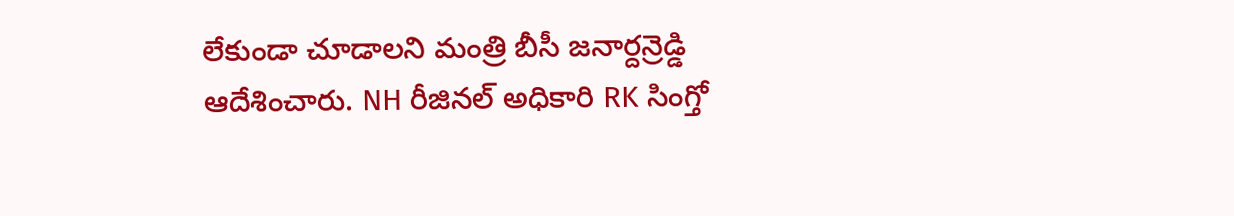లేకుండా చూడాలని మంత్రి బీసీ జనార్దన్రెడ్డి ఆదేశించారు. NH రీజినల్ అధికారి RK సింగ్తో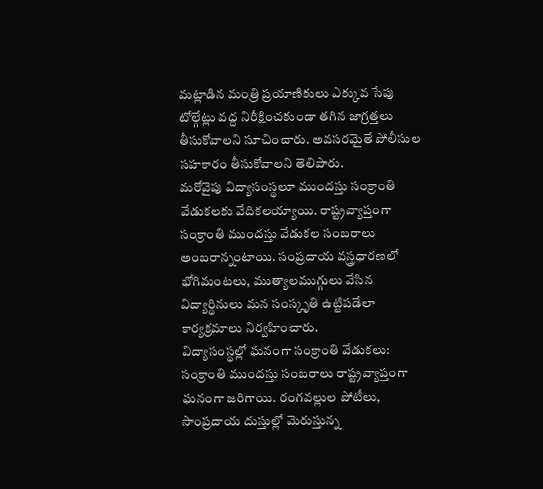మట్లాడిన మంత్రి ప్రయాణికులు ఎక్కువ సేపు టోల్గేట్లు వద్ద నిరీక్షించకుండా తగిన జాగ్రత్తలు తీసుకోవాలని సూచించారు. అవసరమైతే పోలీసుల సహకారం తీసుకోవాలని తెలిపారు.
మరోవైపు విద్యాసంస్థలూ ముందస్తు సంక్రాంతి వేడుకలకు వేదికలయ్యాయి. రాష్ట్రవ్యాప్తంగా సంక్రాంతి ముందస్తు వేడుకల సంబరాలు అంబరాన్నంటాయి. సంప్రదాయ వస్త్రధారణలో భోగిమంటలు, ముత్యాలముగ్గులు వేసిన విద్యార్థినులు మన సంస్కృతి ఉట్టిపడేలా కార్యక్రమాలు నిర్వహించారు.
విద్యాసంస్థల్లో ఘనంగా సంక్రాంతి వేడుకలు: సంక్రాంతి ముందస్తు సంబరాలు రాష్ట్రవ్యాప్తంగా ఘనంగా జరిగాయి. రంగవల్లుల పోటీలు, సాంప్రదాయ దుస్తుల్లో మెరుస్తున్న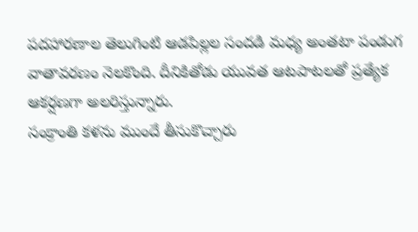పదహారణాల తెలుగింటి ఆడపిల్లల సందడి మధ్య అంతటా పండుగ వాతావరణం నెలకొంది. దీనికితోడు యువత ఆటపాటలతో ప్రత్యేక ఆకర్షణగా అలరిస్తున్నారు.
సంక్రాంతి కళను ముందే తీసుకొచ్చారు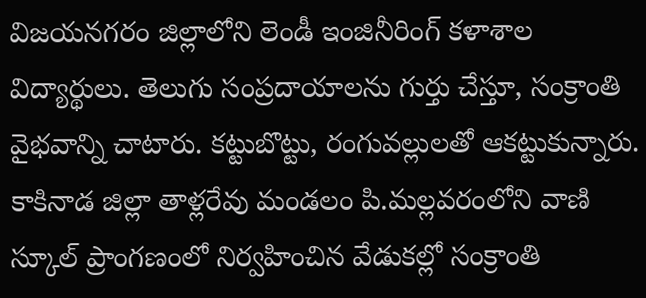విజయనగరం జిల్లాలోని లెండీ ఇంజినీరింగ్ కళాశాల విద్యార్థులు. తెలుగు సంప్రదాయాలను గుర్తు చేస్తూ, సంక్రాంతి వైభవాన్ని చాటారు. కట్టుబొట్టు, రంగువల్లులతో ఆకట్టుకున్నారు. కాకినాడ జిల్లా తాళ్లరేవు మండలం పి.మల్లవరంలోని వాణి స్కూల్ ప్రాంగణంలో నిర్వహించిన వేడుకల్లో సంక్రాంతి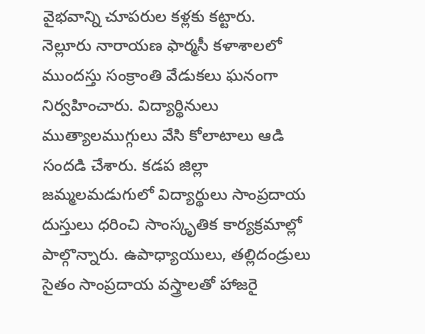వైభవాన్ని చూపరుల కళ్లకు కట్టారు.
నెల్లూరు నారాయణ ఫార్మసీ కళాశాలలో ముందస్తు సంక్రాంతి వేడుకలు ఘనంగా నిర్వహించారు. విద్యార్థినులు ముత్యాలముగ్గులు వేసి కోలాటాలు ఆడి సందడి చేశారు. కడప జిల్లా జమ్మలమడుగులో విద్యార్థులు సాంప్రదాయ దుస్తులు ధరించి సాంస్కృతిక కార్యక్రమాల్లో పాల్గొన్నారు. ఉపాధ్యాయులు, తల్లిదండ్రులు సైతం సాంప్రదాయ వస్త్రాలతో హాజరై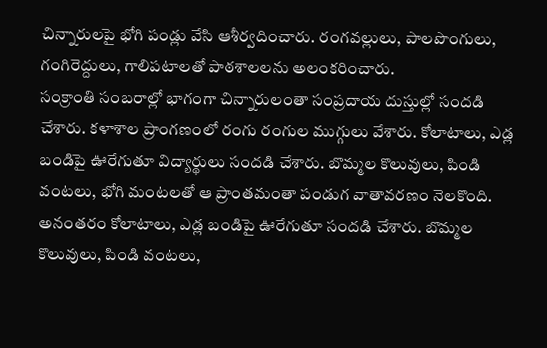చిన్నారులపై భోగి పండ్లు వేసి ఆశీర్వదించారు. రంగవల్లులు, పాలపొంగులు, గంగిరెద్దులు, గాలిపటాలతో పాఠశాలలను అలంకరించారు.
సంక్రాంతి సంబరాల్లో భాగంగా చిన్నారులంతా సంప్రదాయ దుస్తుల్లో సందడి చేశారు. కళాశాల ప్రాంగణంలో రంగు రంగుల ముగ్గులు వేశారు. కోలాటాలు, ఎడ్ల బండిపై ఊరేగుతూ విద్యార్థులు సందడి చేశారు. బొమ్మల కొలువులు, పిండి వంటలు, భోగి మంటలతో ఆ ప్రాంతమంతా పండుగ వాతావరణం నెలకొంది. అనంతరం కోలాటాలు, ఎడ్ల బండిపై ఊరేగుతూ సందడి చేశారు. బొమ్మల కొలువులు, పిండి వంటలు,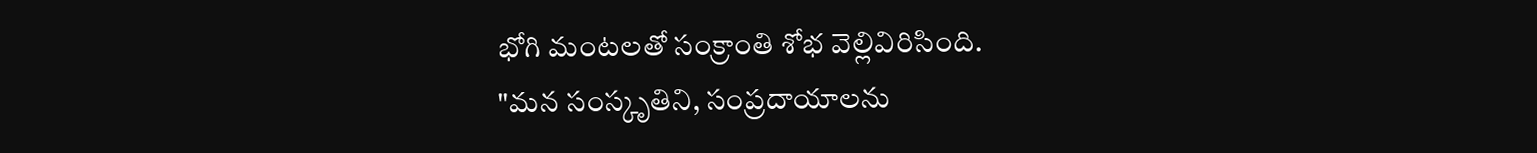భోగి మంటలతో సంక్రాంతి శోభ వెల్లివిరిసింది.
"మన సంస్కృతిని, సంప్రదాయాలను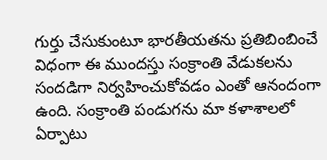గుర్తు చేసుకుంటూ భారతీయతను ప్రతిబింబించే విధంగా ఈ ముందస్తు సంక్రాంతి వేడుకలను సందడిగా నిర్వహించుకోవడం ఎంతో ఆనందంగా ఉంది. సంక్రాంతి పండుగను మా కళాశాలలో ఏర్పాటు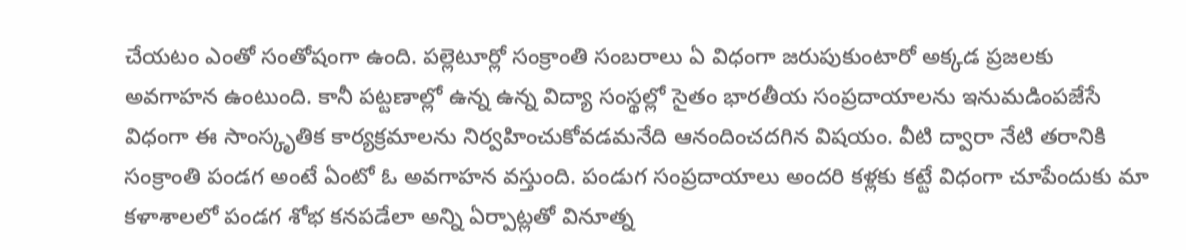చేయటం ఎంతో సంతోషంగా ఉంది. పల్లెటూర్లో సంక్రాంతి సంబరాలు ఏ విధంగా జరుపుకుంటారో అక్కడ ప్రజలకు అవగాహన ఉంటుంది. కానీ పట్టణాల్లో ఉన్న ఉన్న విద్యా సంస్థల్లో సైతం భారతీయ సంప్రదాయాలను ఇనుమడింపజేసే విధంగా ఈ సాంస్కృతిక కార్యక్రమాలను నిర్వహించుకోవడమనేది ఆనందించదగిన విషయం. వీటి ద్వారా నేటి తరానికి సంక్రాంతి పండగ అంటే ఏంటో ఓ అవగాహన వస్తుంది. పండుగ సంప్రదాయాలు అందరి కళ్లకు కట్టే విధంగా చూపేందుకు మా కళాశాలలో పండగ శోభ కనపడేలా అన్ని ఏర్పాట్లతో వినూత్న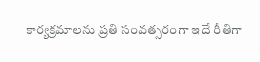కార్యక్రమాలను ప్రతి సంవత్సరంగా ఇదే రీతిగా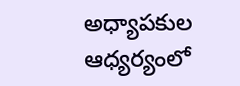అధ్యాపకుల ఆధ్యర్యంలో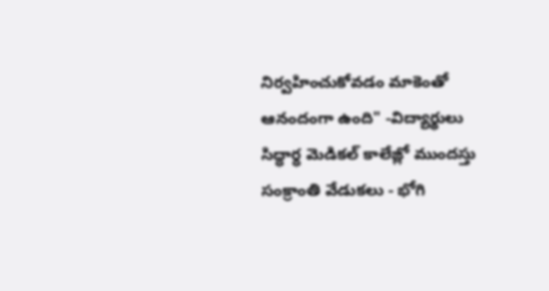నిర్వహించుకోవడం మాకెంతో ఆనందంగా ఉంది" -విద్యార్థులు
సిద్ధార్ధ మెడికల్ కాలేజ్లో ముందస్తు సంక్రాంతి వేడుకలు - భోగి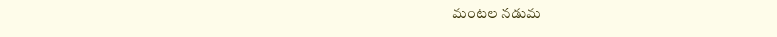మంటల నడుమ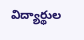విద్యార్థుల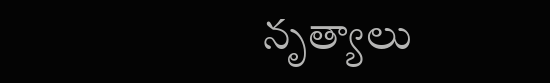నృత్యాలు